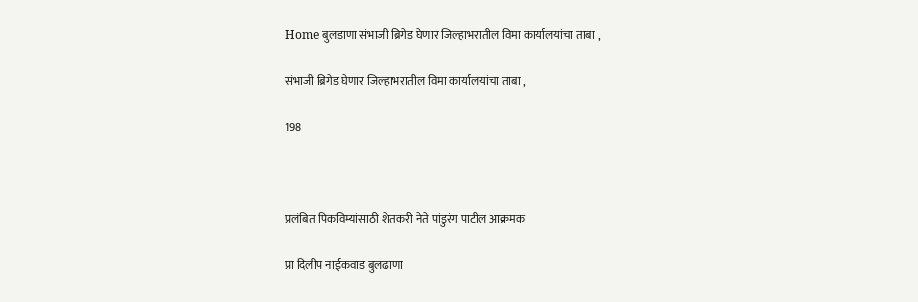Home बुलडाणा संभाजी ब्रिगेड घेणार जिल्हाभरातील विमा कार्यालयांचा ताबा ,

संभाजी ब्रिगेड घेणार जिल्हाभरातील विमा कार्यालयांचा ताबा ,

198



प्रलंबित पिकविम्यांसाठी शेतकरी नेते पांडुरंग पाटील आक्रमक

प्रा दिलीप नाईकवाड बुलढाणा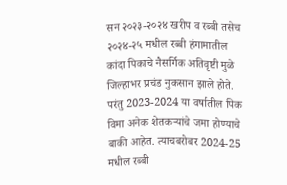सन २०२३-२०२४ खरीप व रब्बी तसेच २०२४-२५ मधील रब्बी हंगामातील कांदा पिकाचे नैसर्गिक अतिवृष्टी मुळे जिल्हाभर प्रचंड नुकसान झाले होते. परंतु 2023-2024 या वर्षातील पिक विमा अनेक शेतकऱ्यांचे जमा होण्याचे बाकी आहेत. त्याचबरोबर 2024-25 मधील रब्बी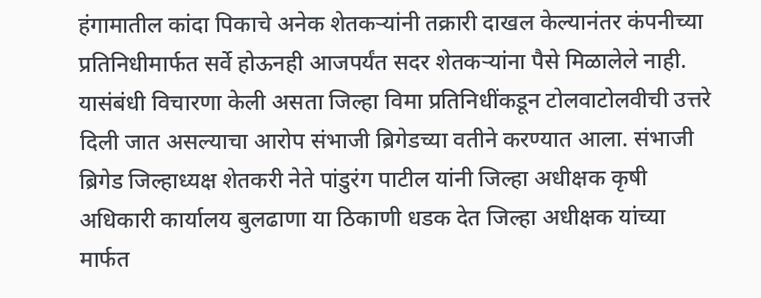हंगामातील कांदा पिकाचे अनेक शेतकऱ्यांनी तक्रारी दाखल केल्यानंतर कंपनीच्या प्रतिनिधीमार्फत सर्वे होऊनही आजपर्यंत सदर शेतकऱ्यांना पैसे मिळालेले नाही. यासंबंधी विचारणा केली असता जिल्हा विमा प्रतिनिधींकडून टोलवाटोलवीची उत्तरे दिली जात असल्याचा आरोप संभाजी ब्रिगेडच्या वतीने करण्यात आला. संभाजी ब्रिगेड जिल्हाध्यक्ष शेतकरी नेते पांडुरंग पाटील यांनी जिल्हा अधीक्षक कृषी अधिकारी कार्यालय बुलढाणा या ठिकाणी धडक देत जिल्हा अधीक्षक यांच्या मार्फत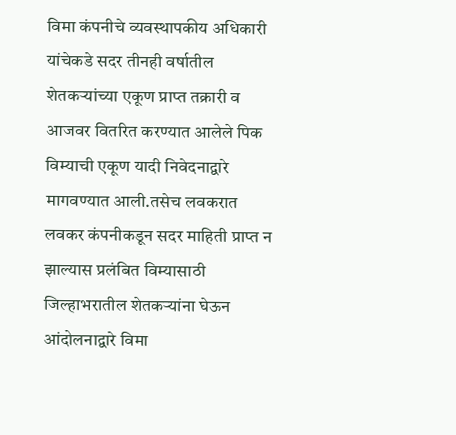विमा कंपनीचे व्यवस्थापकीय अधिकारी यांचेकडे सदर तीनही वर्षातील शेतकऱ्यांच्या एकूण प्राप्त तक्रारी व आजवर वितरित करण्यात आलेले पिक विम्याची एकूण यादी निवेदनाद्वारे मागवण्यात आली.तसेच लवकरात लवकर कंपनीकडून सदर माहिती प्राप्त न झाल्यास प्रलंबित विम्यासाठी जिल्हाभरातील शेतकऱ्यांना घेऊन आंदोलनाद्वारे विमा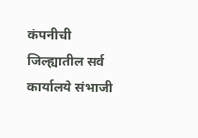कंपनीची जिल्ह्यातील सर्व कार्यालये संभाजी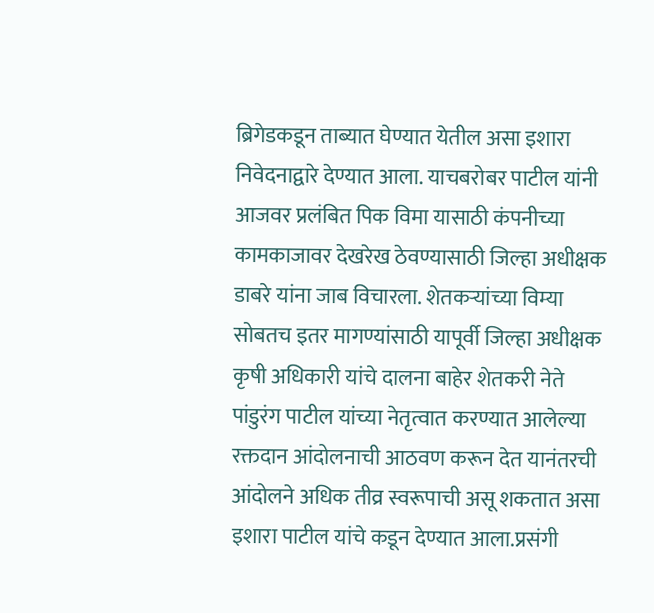ब्रिगेडकडून ताब्यात घेण्यात येतील असा इशारा निवेदनाद्वारे देण्यात आला. याचबरोबर पाटील यांनी आजवर प्रलंबित पिक विमा यासाठी कंपनीच्या कामकाजावर देखरेख ठेवण्यासाठी जिल्हा अधीक्षक डाबरे यांना जाब विचारला. शेतकऱ्यांच्या विम्या सोबतच इतर मागण्यांसाठी यापूर्वी जिल्हा अधीक्षक कृषी अधिकारी यांचे दालना बाहेर शेतकरी नेते पांडुरंग पाटील यांच्या नेतृत्वात करण्यात आलेल्या रक्तदान आंदोलनाची आठवण करून देत यानंतरची आंदोलने अधिक तीव्र स्वरूपाची असू शकतात असा इशारा पाटील यांचे कडून देण्यात आला.प्रसंगी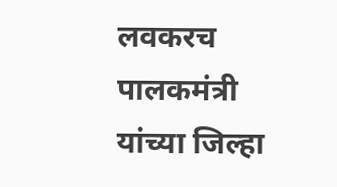लवकरच पालकमंत्री यांच्या जिल्हा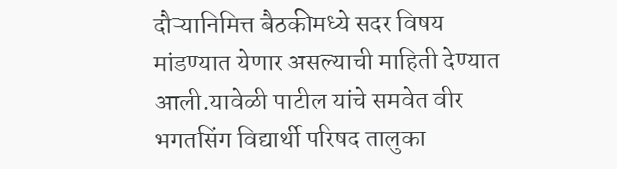दौऱ्यानिमित्त बैठकीमध्ये सदर विषय मांडण्यात येणार असल्याची माहिती देण्यात आली.यावेळी पाटील यांचे समवेत वीर भगतसिंग विद्यार्थी परिषद तालुका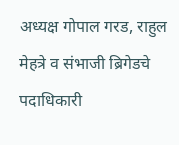अध्यक्ष गोपाल गरड, राहुल मेहत्रे व संभाजी ब्रिगेडचे पदाधिकारी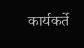कार्यकर्ते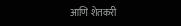आणि शेतकरी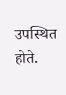उपस्थित होते.